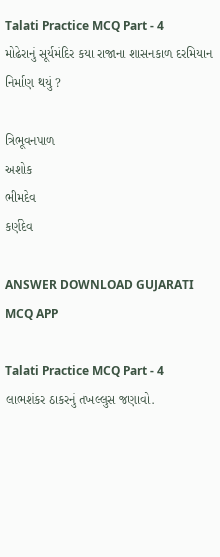Talati Practice MCQ Part - 4
મોઢેરાનું સૂર્યમંદિર કયા રાજાના શાસનકાળ દરમિયાન નિર્માણ થયું ?

ત્રિભૂવનપાળ
અશોક
ભીમદેવ
કર્ણદેવ

ANSWER DOWNLOAD GUJARATI MCQ APP

Talati Practice MCQ Part - 4
લાભશંકર ઠાકરનું તખલ્લુસ જણાવો.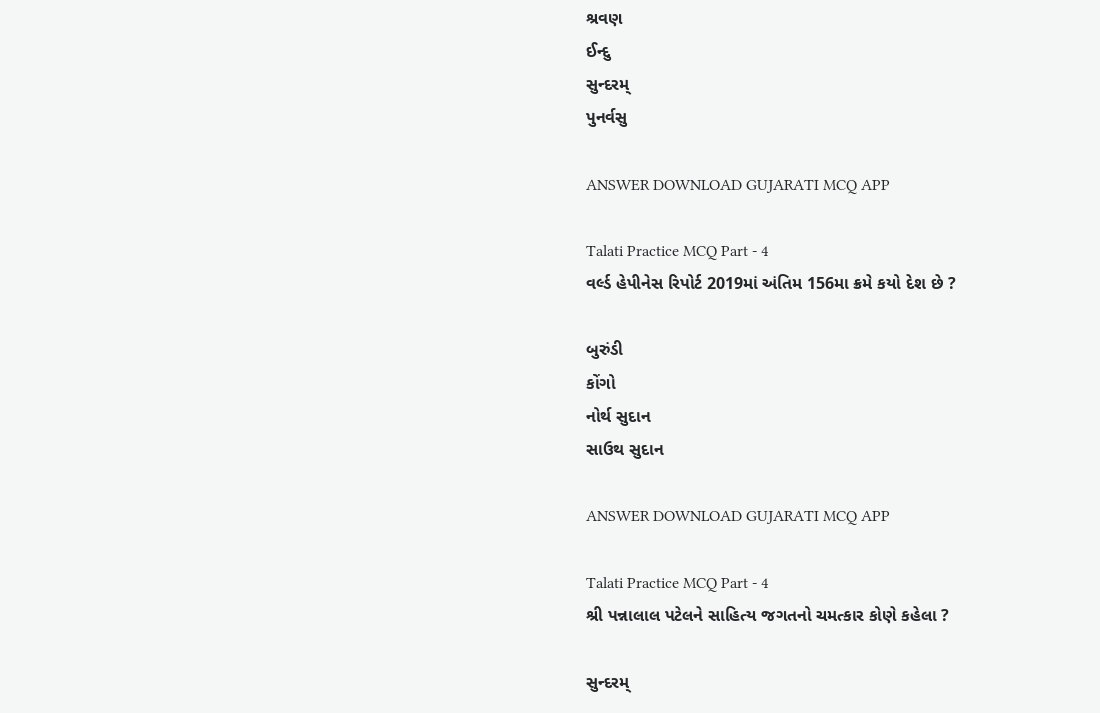શ્રવણ
ઈન્દુ
સુન્દરમ્‌
પુનર્વસુ

ANSWER DOWNLOAD GUJARATI MCQ APP

Talati Practice MCQ Part - 4
વર્લ્ડ હેપીનેસ રિપોર્ટ 2019માં અંતિમ 156મા ક્રમે કયો દેશ છે ?

બુરુંડી
કોંગો
નોર્થ સુદાન
સાઉથ સુદાન

ANSWER DOWNLOAD GUJARATI MCQ APP

Talati Practice MCQ Part - 4
શ્રી પન્નાલાલ પટેલને સાહિત્ય જગતનો ચમત્કાર કોણે કહેલા ?

સુન્દરમ્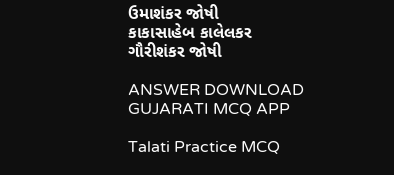ઉમાશંકર જોષી
કાકાસાહેબ કાલેલકર
ગૌરીશંકર જોષી

ANSWER DOWNLOAD GUJARATI MCQ APP

Talati Practice MCQ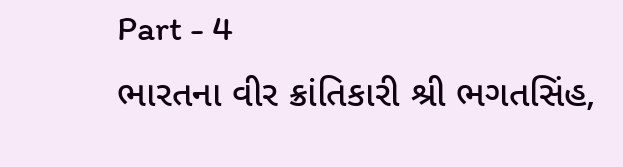Part - 4
ભારતના વીર ક્રાંતિકારી શ્રી ભગતસિંહ,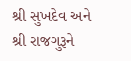શ્રી સુખદેવ અને શ્રી રાજગુરૂને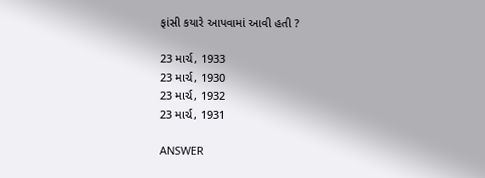ફાંસી કયારે આપવામાં આવી હતી ?

23 માર્ચ, 1933
23 માર્ચ, 1930
23 માર્ચ, 1932
23 માર્ચ, 1931

ANSWER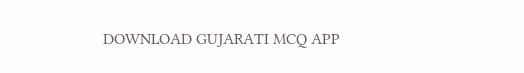DOWNLOAD GUJARATI MCQ APP